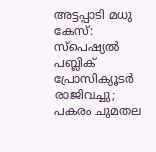അട്ടപ്പാടി മധു കേസ്: സ്‌പെഷ്യല്‍ പബ്ലിക് പ്രോസിക്യൂടര്‍ രാജിവച്ചു; പകരം ചുമതല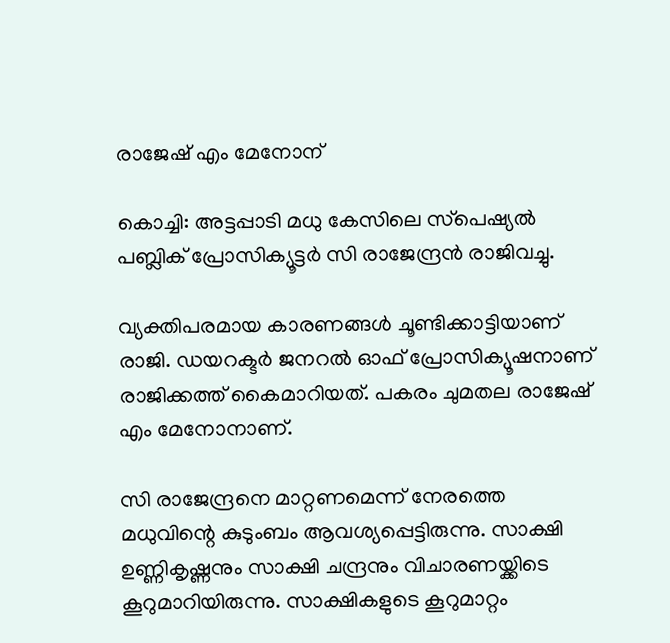രാജേഷ് എം മേനോന്

കൊച്ചി: അട്ടപ്പാടി മധു കേസിലെ സ്‌പെഷ്യല്‍ പബ്ലിക് പ്രോസിക്യൂട്ടര്‍ സി രാജേന്ദ്രന്‍ രാജിവച്ചു.

വ്യക്തിപരമായ കാരണങ്ങള്‍ ചൂണ്ടിക്കാട്ടിയാണ് രാജി. ഡയറക്ടര്‍ ജനറല്‍ ഓഫ് പ്രോസിക്യൂഷനാണ് രാജിക്കത്ത് കൈമാറിയത്. പകരം ചുമതല രാജേഷ് എം മേനോനാണ്.

സി രാജേന്ദ്രനെ മാറ്റണമെന്ന് നേരത്തെ മധുവിന്റെ കുടുംബം ആവശ്യപ്പെട്ടിരുന്നു. സാക്ഷി ഉണ്ണികൃഷ്ണനും സാക്ഷി ചന്ദ്രനും വിചാരണയ്ക്കിടെ കൂറുമാറിയിരുന്നു. സാക്ഷികളുടെ കൂറുമാറ്റം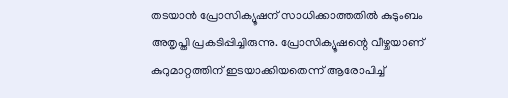തടയാന്‍ പ്രോസിക്യൂഷന് സാധിക്കാത്തതില്‍ കുടുംബം അതൃപ്തി പ്രകടിപ്പിച്ചിരുന്നു. പ്രോസിക്യൂഷന്റെ വീഴ്ചയാണ് കുറുമാറ്റത്തിന് ഇടയാക്കിയതെന്ന് ആരോപിച്ച്‌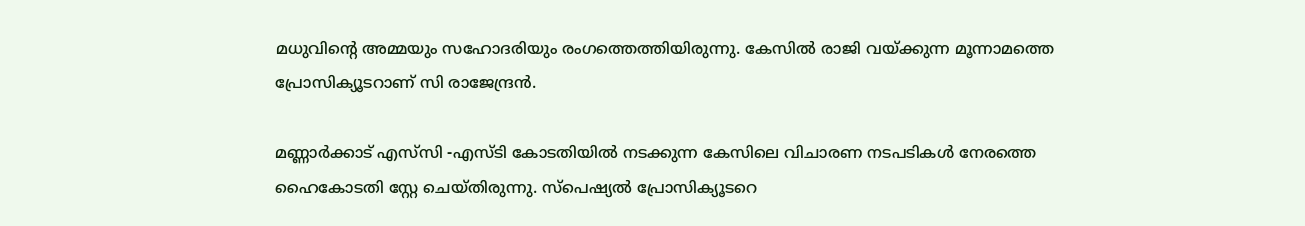മധുവിന്റെ അമ്മയും സഹോദരിയും രംഗത്തെത്തിയിരുന്നു. കേസില്‍ രാജി വയ്ക്കുന്ന മൂന്നാമത്തെ പ്രോസിക്യൂടറാണ് സി രാജേന്ദ്രന്‍.

മണ്ണാര്‍ക്കാട് എസ്‌സി -എസ്ടി കോടതിയില്‍ നടക്കുന്ന കേസിലെ വിചാരണ നടപടികള്‍ നേരത്തെ ഹൈകോടതി സ്റ്റേ ചെയ്തിരുന്നു. സ്‌പെഷ്യല്‍ പ്രോസിക്യൂടറെ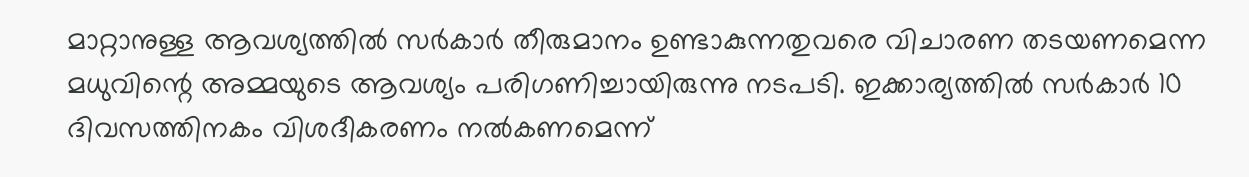മാറ്റാനുള്ള ആവശ്യത്തില്‍ സര്‍കാര്‍ തീരുമാനം ഉണ്ടാകുന്നതുവരെ വിചാരണ തടയണമെന്ന മധുവിന്റെ അമ്മയുടെ ആവശ്യം പരിഗണിച്ചായിരുന്നു നടപടി. ഇക്കാര്യത്തില്‍ സര്‍കാര്‍ 10 ദിവസത്തിനകം വിശദീകരണം നല്‍കണമെന്ന്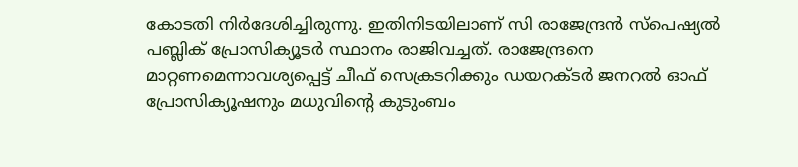കോടതി നിര്‍ദേശിച്ചിരുന്നു. ഇതിനിടയിലാണ് സി രാജേന്ദ്രന്‍ സ്‌പെഷ്യല്‍ പബ്ലിക് പ്രോസിക്യൂടര്‍ സ്ഥാനം രാജിവച്ചത്. രാജേന്ദ്രനെ മാറ്റണമെന്നാവശ്യപ്പെട്ട് ചീഫ് സെക്രടറിക്കും ഡയറക്ടര്‍ ജനറല്‍ ഓഫ് പ്രോസിക്യൂഷനും മധുവിന്റെ കുടുംബം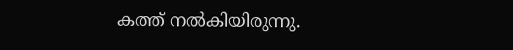കത്ത് നല്‍കിയിരുന്നു.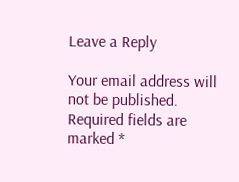Leave a Reply

Your email address will not be published. Required fields are marked *